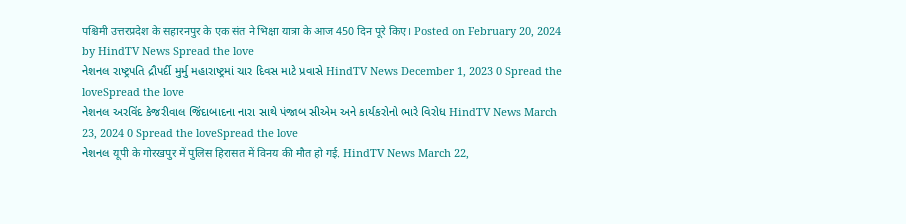पश्चिमी उत्तरप्रदेश के सहारनपुर के एक संत ने भिक्षा यात्रा के आज 450 दिन पूरे किए। Posted on February 20, 2024 by HindTV News Spread the love
નેશનલ રાષ્ટ્રપતિ દ્રૌપર્દી મુર્મુ મહારાષ્ટ્રમાં ચાર દિવસ માટે પ્રવાસે HindTV News December 1, 2023 0 Spread the loveSpread the love
નેશનલ અરવિંદ કેજરીવાલ જિંદાબાદના નારા સાથે પંજાબ સીએમ અને કાર્યકરોનો ભારે વિરોધ HindTV News March 23, 2024 0 Spread the loveSpread the love
નેશનલ यूपी के गोरखपुर में पुलिस हिरासत में विनय की मौत हो गई. HindTV News March 22,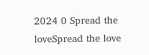2024 0 Spread the loveSpread the love